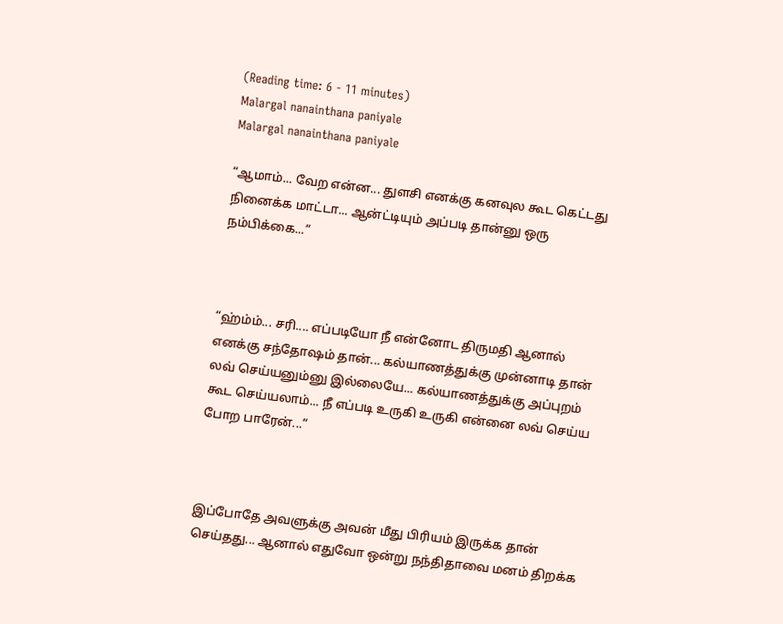(Reading time: 6 - 11 minutes)
Malargal nanainthana paniyale
Malargal nanainthana paniyale

“ஆமாம்... வேற என்ன... துளசி எனக்கு கனவுல கூட கெட்டது நினைக்க மாட்டா... ஆன்ட்டியும் அப்படி தான்னு ஒரு நம்பிக்கை...”



“ஹ்ம்ம்... சரி.... எப்படியோ நீ என்னோட திருமதி ஆனால் எனக்கு சந்தோஷம் தான்... கல்யாணத்துக்கு முன்னாடி தான் லவ் செய்யனும்னு இல்லையே... கல்யாணத்துக்கு அப்புறம் கூட செய்யலாம்... நீ எப்படி உருகி உருகி என்னை லவ் செய்ய போற பாரேன்...”



இப்போதே அவளுக்கு அவன் மீது பிரியம் இருக்க தான் செய்தது... ஆனால் எதுவோ ஒன்று நந்திதாவை மனம் திறக்க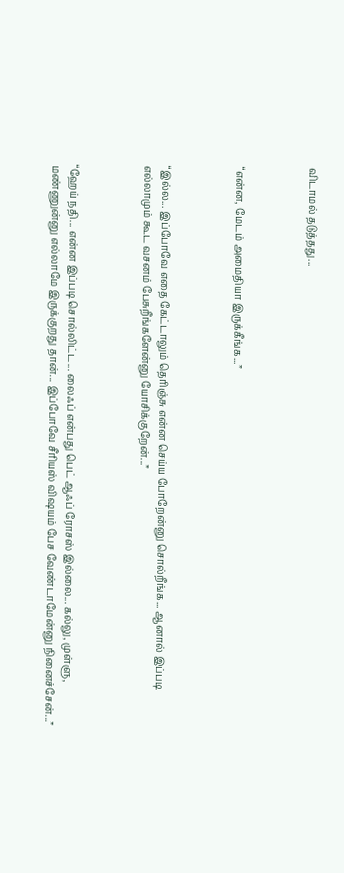விடாமல் தடுத்தது...



“என்ன, மேடம் அமைதியா இருக்கீங்க...”



“இல்ல... இப்போவே எதை கேட்டாலும் தெரிஞ்சு என்ன செய்ய போறேன்னு சொல்றீங்க... ஆனால் இப்படி எல்லாமும் கூட வசனம் பேசுறீங்களேன்னு யோசிக்குறேன்...”



“ஹேய் நதி... என்ன இப்படி சொல்லிட்ட... லைஃப் என்பது பெட் ஆஃப் ரோசஸ் இல்லை... கல்லு, முள்ளு, மண்ணுன்னு எல்லாமே இருக்குறது தான்... இப்போவே சீரியஸ் விஷயம் பேச வேண்டாமேன்னு நினைச்சேன்...”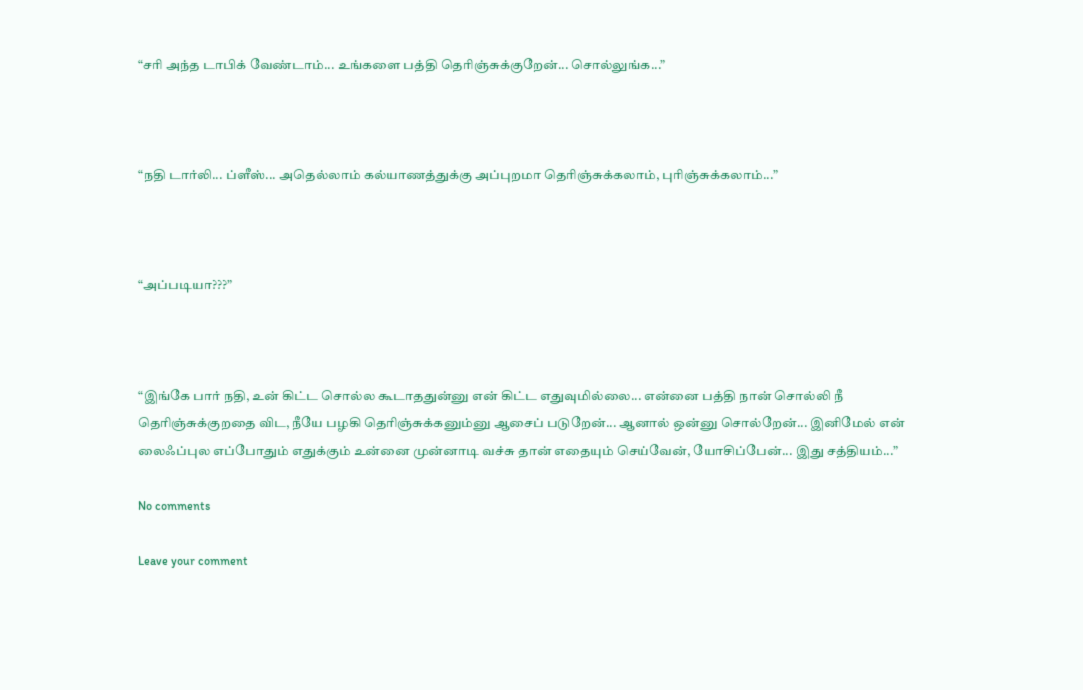“சரி அந்த டாபிக் வேண்டாம்... உங்களை பத்தி தெரிஞ்சுக்குறேன்... சொல்லுங்க...”



“நதி டார்லி... ப்ளீஸ்... அதெல்லாம் கல்யாணத்துக்கு அப்புறமா தெரிஞ்சுக்கலாம், புரிஞ்சுக்கலாம்...”



“அப்படியா???”



“இங்கே பார் நதி, உன் கிட்ட சொல்ல கூடாததுன்னு என் கிட்ட எதுவுமில்லை... என்னை பத்தி நான் சொல்லி நீ தெரிஞ்சுக்குறதை விட, நீயே பழகி தெரிஞ்சுக்கனும்னு ஆசைப் படுறேன்... ஆனால் ஒன்னு சொல்றேன்... இனிமேல் என் லைஃப்புல எப்போதும் எதுக்கும் உன்னை முன்னாடி வச்சு தான் எதையும் செய்வேன், யோசிப்பேன்... இது சத்தியம்...”

No comments

Leave your comment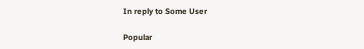In reply to Some User

Popular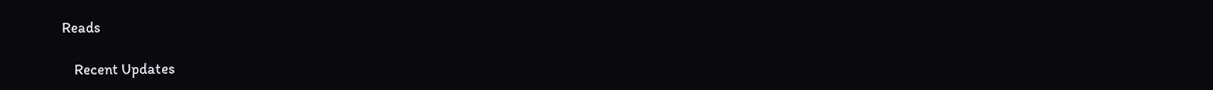Reads

    Recent Updates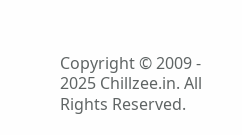Copyright © 2009 - 2025 Chillzee.in. All Rights Reserved.